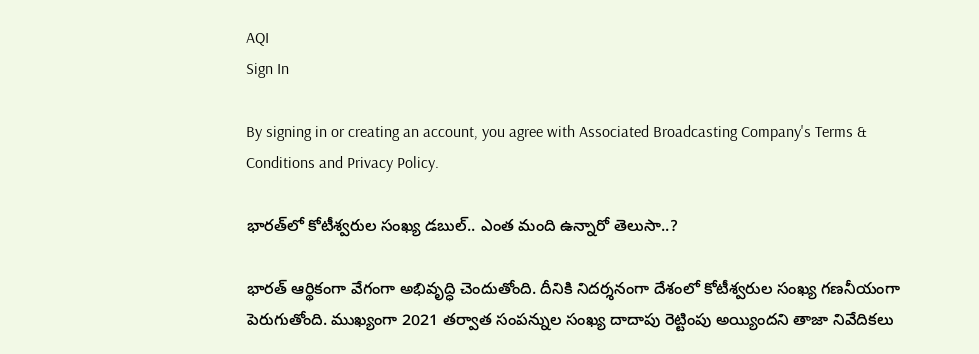AQI
Sign In

By signing in or creating an account, you agree with Associated Broadcasting Company's Terms & Conditions and Privacy Policy.

భారత్‌లో కోటీశ్వరుల సంఖ్య డబుల్.. ఎంత మంది ఉన్నారో తెలుసా..?

భారత్ ఆర్థికంగా వేగంగా అభివృద్ధి చెందుతోంది. దీనికి నిదర్శనంగా దేశంలో కోటీశ్వరుల సంఖ్య గణనీయంగా పెరుగుతోంది. ముఖ్యంగా 2021 తర్వాత సంపన్నుల సంఖ్య దాదాపు రెట్టింపు అయ్యిందని తాజా నివేదికలు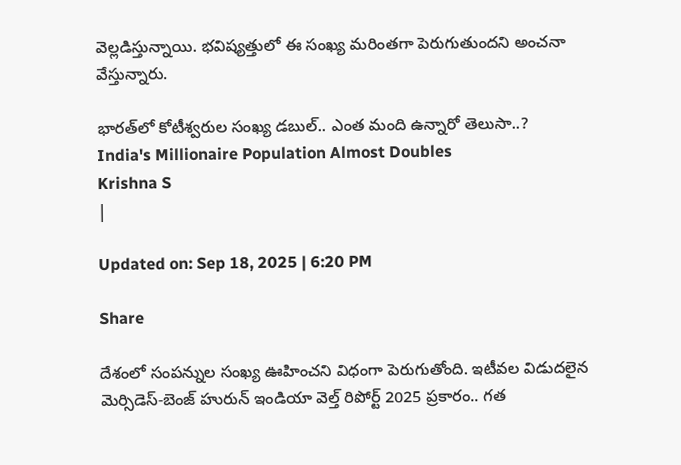వెల్లడిస్తున్నాయి. భవిష్యత్తులో ఈ సంఖ్య మరింతగా పెరుగుతుందని అంచనా వేస్తున్నారు.

భారత్‌లో కోటీశ్వరుల సంఖ్య డబుల్.. ఎంత మంది ఉన్నారో తెలుసా..?
India's Millionaire Population Almost Doubles
Krishna S
|

Updated on: Sep 18, 2025 | 6:20 PM

Share

దేశంలో సంపన్నుల సంఖ్య ఊహించని విధంగా పెరుగుతోంది. ఇటీవల విడుదలైన మెర్సిడెస్-బెంజ్ హురున్ ఇండియా వెల్త్ రిపోర్ట్ 2025 ప్రకారం.. గత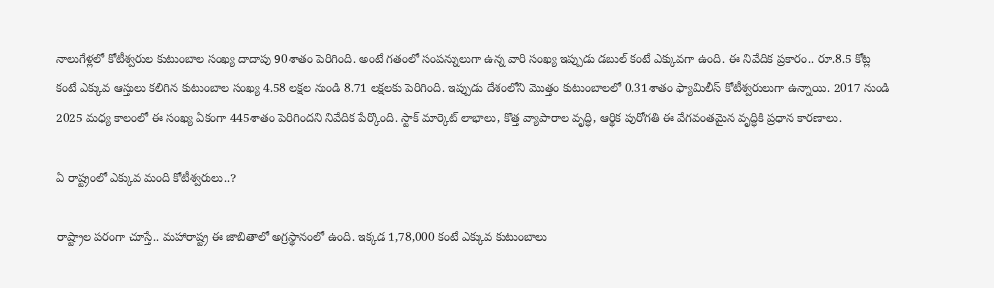నాలుగేళ్లలో కోటీశ్వరుల కుటుంబాల సంఖ్య దాదాపు 90శాతం పెరిగింది. అంటే గతంలో సంపన్నులుగా ఉన్న వారి సంఖ్య ఇప్పుడు డబుల్ కంటే ఎక్కువగా ఉంది. ఈ నివేదిక ప్రకారం.. రూ.8.5 కోట్ల కంటే ఎక్కువ ఆస్తులు కలిగిన కుటుంబాల సంఖ్య 4.58 లక్షల నుండి 8.71 లక్షలకు పెరిగింది. ఇప్పుడు దేశంలోని మొత్తం కుటుంబాలలో 0.31శాతం ఫ్యామిలీస్ కోటీశ్వరులుగా ఉన్నాయి. 2017 నుండి 2025 మధ్య కాలంలో ఈ సంఖ్య ఏకంగా 445శాతం పెరిగిందని నివేదిక పేర్కొంది. స్టాక్ మార్కెట్ లాభాలు, కొత్త వ్యాపారాల వృద్ధి, ఆర్థిక పురోగతి ఈ వేగవంతమైన వృద్ధికి ప్రధాన కారణాలు.

ఏ రాష్ట్రంలో ఎక్కువ మంది కోటీశ్వరులు..?

రాష్ట్రాల పరంగా చూస్తే.. మహారాష్ట్ర ఈ జాబితాలో అగ్రస్థానంలో ఉంది. ఇక్కడ 1,78,000 కంటే ఎక్కువ కుటుంబాలు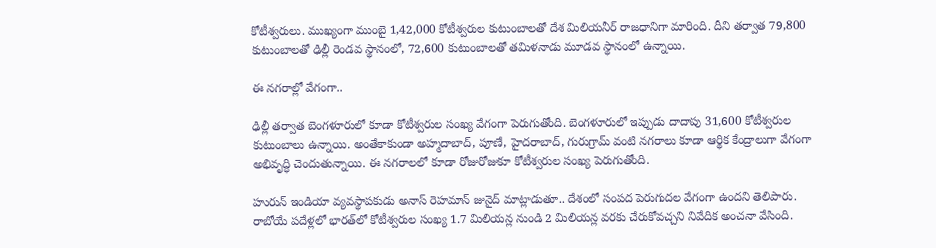కోటీశ్వరులు. ముఖ్యంగా ముంబై 1,42,000 కోటీశ్వరుల కుటుంబాలతో దేశ మిలియనీర్ రాజధానిగా మారింది. దీని తర్వాత 79,800 కుటుంబాలతో ఢిల్లీ రెండవ స్థానంలో, 72,600 కుటుంబాలతో తమిళనాడు మూడవ స్థానంలో ఉన్నాయి.

ఈ నగరాల్లో వేగంగా..

ఢిల్లీ తర్వాత బెంగళూరులో కూడా కోటీశ్వరుల సంఖ్య వేగంగా పెరుగుతోంది. బెంగళూరులో ఇప్పుడు దాదాపు 31,600 కోటీశ్వరుల కుటుంబాలు ఉన్నాయి. అంతేకాకుండా అహ్మదాబాద్, పూణే, హైదరాబాద్, గురుగ్రామ్ వంటి నగరాలు కూడా ఆర్థిక కేంద్రాలుగా వేగంగా అభివృద్ధి చెందుతున్నాయి. ఈ నగరాలలో కూడా రోజురోజుకూ కోటీశ్వరుల సంఖ్య పెరుగుతోంది.

హురున్ ఇండియా వ్యవస్థాపకుడు అనాస్ రెహమాన్ జునైద్ మాట్లాడుతూ.. దేశంలో సంపద పెరుగుదల వేగంగా ఉందని తెలిపారు. రాబోయే పదేళ్లలో భారత్‌లో కోటీశ్వరుల సంఖ్య 1.7 మిలియన్ల నుండి 2 మిలియన్ల వరకు చేరుకోవచ్చని నివేదిక అంచనా వేసింది.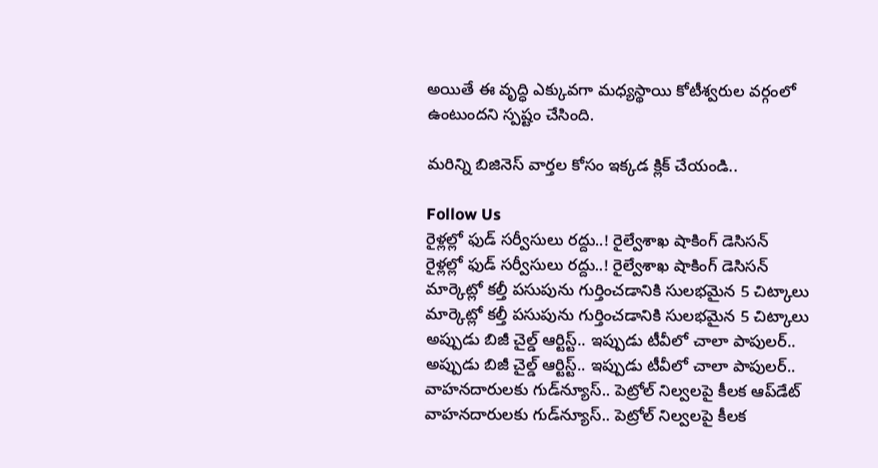అయితే ఈ వృద్ధి ఎక్కువగా మధ్యస్థాయి కోటీశ్వరుల వర్గంలో ఉంటుందని స్పష్టం చేసింది.

మరిన్ని బిజినెస్ వార్తల కోసం ఇక్కడ క్లిక్ చేయండి..

Follow Us
రైళ్లల్లో ఫుడ్ సర్వీసులు రద్దు..! రైల్వేశాఖ షాకింగ్ డెసిసన్
రైళ్లల్లో ఫుడ్ సర్వీసులు రద్దు..! రైల్వేశాఖ షాకింగ్ డెసిసన్
మార్కెట్లో కల్తీ పసుపును గుర్తించడానికి సులభమైన 5 చిట్కాలు
మార్కెట్లో కల్తీ పసుపును గుర్తించడానికి సులభమైన 5 చిట్కాలు
అప్పుడు బిజీ చైల్డ్ ఆర్టిస్ట్.. ఇప్పుడు టీవీలో చాలా పాపులర్..
అప్పుడు బిజీ చైల్డ్ ఆర్టిస్ట్.. ఇప్పుడు టీవీలో చాలా పాపులర్..
వాహనదారులకు గుడ్‌న్యూస్.. పెట్రోల్‌ నిల్వలపై కీలక ఆప్‌డేట్
వాహనదారులకు గుడ్‌న్యూస్.. పెట్రోల్‌ నిల్వలపై కీలక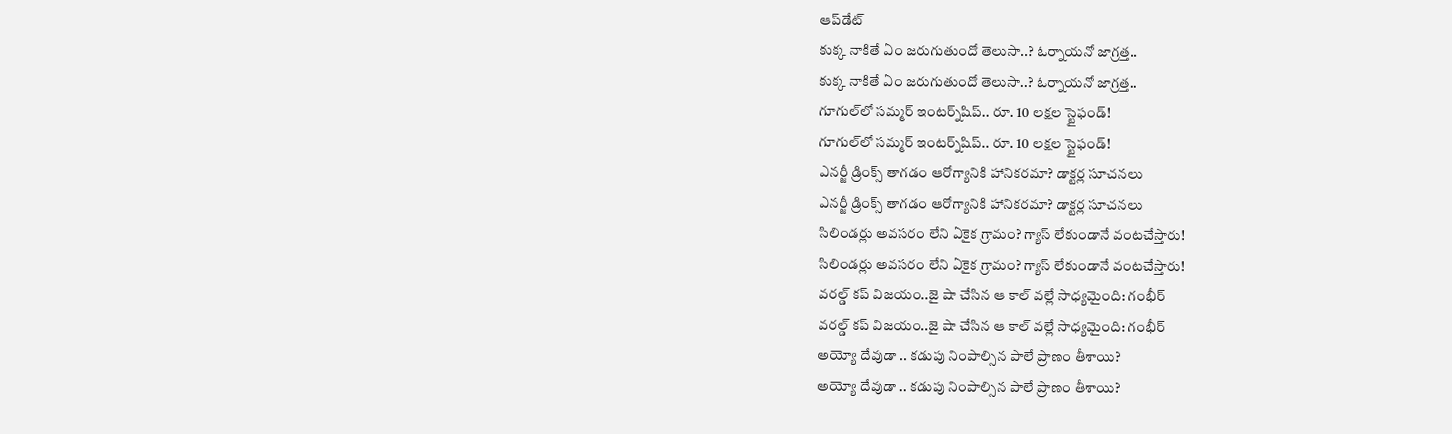ఆప్‌డేట్
కుక్క నాకితే ఏం జరుగుతుందో తెలుసా..? ఓర్నాయనో జాగ్రత్త..
కుక్క నాకితే ఏం జరుగుతుందో తెలుసా..? ఓర్నాయనో జాగ్రత్త..
గూగుల్‌లో సమ్మర్ ఇంటర్న్‌షిప్.. రూ. 10 లక్షల స్టైఫండ్!
గూగుల్‌లో సమ్మర్ ఇంటర్న్‌షిప్.. రూ. 10 లక్షల స్టైఫండ్!
ఎనర్జీ డ్రింక్స్ తాగడం ఆరోగ్యానికి హానికరమా? డాక్టర్ల సూచనలు
ఎనర్జీ డ్రింక్స్ తాగడం ఆరోగ్యానికి హానికరమా? డాక్టర్ల సూచనలు
సిలిండర్లు అవసరం లేని ఏకైక గ్రామం? గ్యాస్ లేకుండానే వంటచేస్తారు!
సిలిండర్లు అవసరం లేని ఏకైక గ్రామం? గ్యాస్ లేకుండానే వంటచేస్తారు!
వరల్డ్ కప్ విజయం..జై షా చేసిన ఆ కాల్ వల్లే సాధ్యమైంది: గంభీర్
వరల్డ్ కప్ విజయం..జై షా చేసిన ఆ కాల్ వల్లే సాధ్యమైంది: గంభీర్
అయ్యో దేవుడా .. కడుపు నింపాల్సిన పాలే ప్రాణం తీశాయి?
అయ్యో దేవుడా .. కడుపు నింపాల్సిన పాలే ప్రాణం తీశాయి?